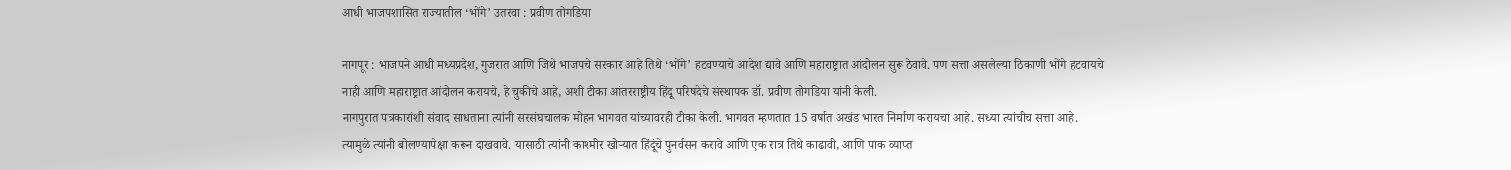आधी भाजपशासित राज्यातील ‘भोंगे’ उतरवा : प्रवीण तोगडिया

नागपूर : भाजपने आधी मध्यप्रदेश, गुजरात आणि जिथे भाजपचे सरकार आहे तिथे ‘भोंगे’ हटवण्याचे आदेश द्यावे आणि महाराष्ट्रात आंदोलन सुरू ठेवावे. पण सत्ता असलेल्या ठिकाणी भोंगे हटवायचे नाही आणि महाराष्ट्रात आंदोलन करायचे, हे चुकीचे आहे, अशी टीका आंतरराष्ट्रीय हिंदू परिषदेचे संस्थापक डॉ. प्रवीण तोगडिया यांनी केली.
नागपुरात पत्रकारांशी संवाद साधताना त्यांनी सरसंघचालक मोहन भागवत यांच्यावरही टीका केली. भागवत म्हणतात 15 वर्षात अखंड भारत निर्माण करायचा आहे. सध्या त्यांचीच सत्ता आहे. त्यामुळे त्यांनी बोलण्यापेक्षा करून दाखवावे. यासाठी त्यांनी काश्मीर खोऱ्यात हिंदूंचे पुनर्वसन करावे आणि एक रात्र तिथे काढावी, आणि पाक व्याप्त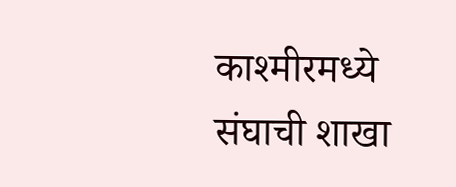काश्मीरमध्ये संघाची शाखा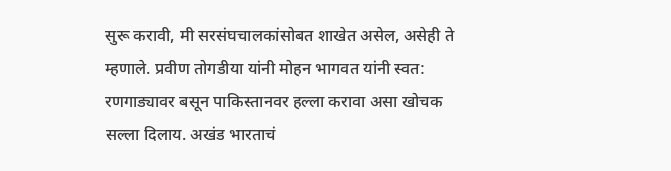सुरू करावी, मी सरसंघचालकांसोबत शाखेत असेल, असेही ते म्हणाले. प्रवीण तोगडीया यांनी मोहन भागवत यांनी स्वत: रणगाड्यावर बसून पाकिस्तानवर हल्ला करावा असा खोचक सल्ला दिलाय. अखंड भारताचं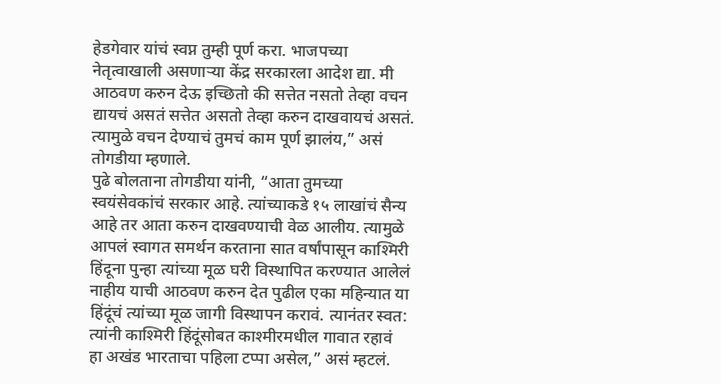हेडगेवार यांचं स्वप्न तुम्ही पूर्ण करा. भाजपच्या नेतृत्वाखाली असणाऱ्या केंद्र सरकारला आदेश द्या. मी आठवण करुन देऊ इच्छितो की सत्तेत नसतो तेव्हा वचन द्यायचं असतं सत्तेत असतो तेव्हा करुन दाखवायचं असतं. त्यामुळे वचन देण्याचं तुमचं काम पूर्ण झालंय,” असं तोगडीया म्हणाले.
पुढे बोलताना तोगडीया यांनी, “आता तुमच्या स्वयंसेवकांचं सरकार आहे. त्यांच्याकडे १५ लाखांचं सैन्य आहे तर आता करुन दाखवण्याची वेळ आलीय. त्यामुळे आपलं स्वागत समर्थन करताना सात वर्षांपासून काश्मिरी हिंदूना पुन्हा त्यांच्या मूळ घरी विस्थापित करण्यात आलेलं नाहीय याची आठवण करुन देत पुढील एका महिन्यात या हिंदूंचं त्यांच्या मूळ जागी विस्थापन करावं. त्यानंतर स्वत: त्यांनी काश्मिरी हिंदूंसोबत काश्मीरमधील गावात रहावं
हा अखंड भारताचा पहिला टप्पा असेल,” असं म्हटलं.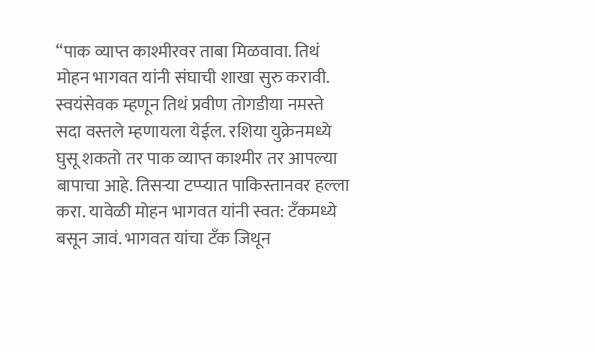“पाक व्याप्त काश्मीरवर ताबा मिळवावा. तिथं मोहन भागवत यांनी संघाची शाखा सुरु करावी. स्वयंसेवक म्हणून तिथं प्रवीण तोगडीया नमस्ते सदा वस्तले म्हणायला येईल. रशिया युक्रेनमध्ये घुसू शकतो तर पाक व्याप्त काश्मीर तर आपल्या बापाचा आहे. तिसऱ्या टप्प्यात पाकिस्तानवर हल्ला करा. यावेळी मोहन भागवत यांनी स्वत: टँकमध्ये बसून जावं. भागवत यांचा टँक जिथून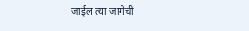जाईल त्या जागेची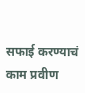सफाई करण्याचं काम प्रवीण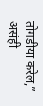तोगडीया करेल,” असंही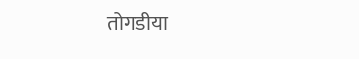तोगडीया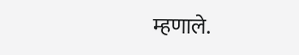म्हणाले.